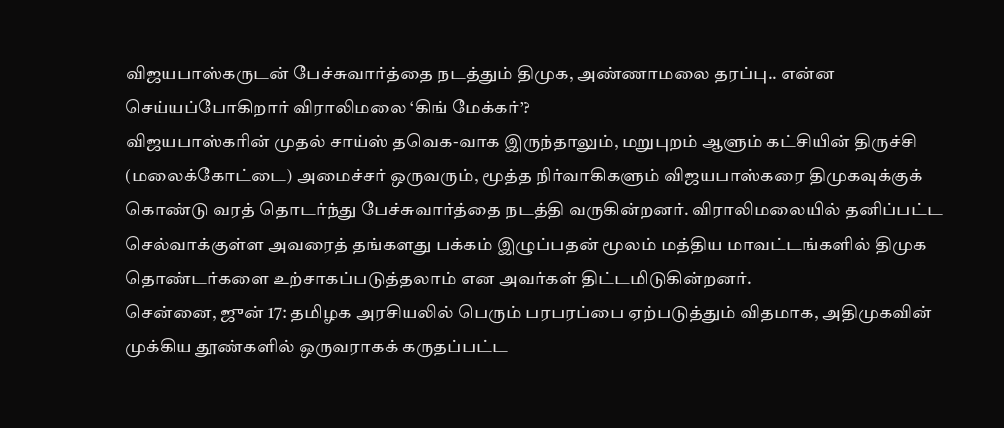விஜயபாஸ்கருடன் பேச்சுவார்த்தை நடத்தும் திமுக, அண்ணாமலை தரப்பு.. என்ன செய்யப்போகிறார் விராலிமலை ‘கிங் மேக்கர்’?
விஜயபாஸ்கரின் முதல் சாய்ஸ் தவெக-வாக இருந்தாலும், மறுபுறம் ஆளும் கட்சியின் திருச்சி (மலைக்கோட்டை) அமைச்சர் ஒருவரும், மூத்த நிர்வாகிகளும் விஜயபாஸ்கரை திமுகவுக்குக் கொண்டு வரத் தொடர்ந்து பேச்சுவார்த்தை நடத்தி வருகின்றனர். விராலிமலையில் தனிப்பட்ட செல்வாக்குள்ள அவரைத் தங்களது பக்கம் இழுப்பதன் மூலம் மத்திய மாவட்டங்களில் திமுக தொண்டர்களை உற்சாகப்படுத்தலாம் என அவர்கள் திட்டமிடுகின்றனர்.
சென்னை, ஜுன் 17: தமிழக அரசியலில் பெரும் பரபரப்பை ஏற்படுத்தும் விதமாக, அதிமுகவின் முக்கிய தூண்களில் ஒருவராகக் கருதப்பட்ட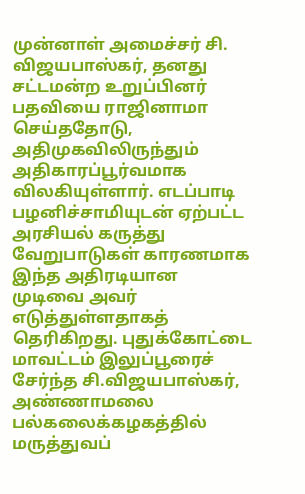முன்னாள் அமைச்சர் சி. விஜயபாஸ்கர், தனது சட்டமன்ற உறுப்பினர் பதவியை ராஜினாமா செய்ததோடு, அதிமுகவிலிருந்தும் அதிகாரப்பூர்வமாக விலகியுள்ளார். எடப்பாடி பழனிச்சாமியுடன் ஏற்பட்ட அரசியல் கருத்து வேறுபாடுகள் காரணமாக இந்த அதிரடியான முடிவை அவர் எடுத்துள்ளதாகத் தெரிகிறது. புதுக்கோட்டை மாவட்டம் இலுப்பூரைச் சேர்ந்த சி.விஜயபாஸ்கர், அண்ணாமலை பல்கலைக்கழகத்தில் மருத்துவப்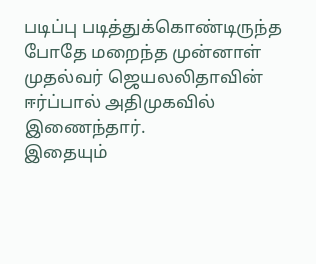படிப்பு படித்துக்கொண்டிருந்த போதே மறைந்த முன்னாள் முதல்வர் ஜெயலலிதாவின் ஈர்ப்பால் அதிமுகவில் இணைந்தார்.
இதையும்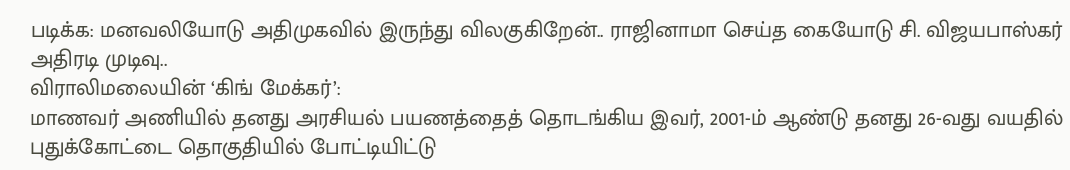படிக்க: மனவலியோடு அதிமுகவில் இருந்து விலகுகிறேன்.. ராஜினாமா செய்த கையோடு சி. விஜயபாஸ்கர் அதிரடி முடிவு..
விராலிமலையின் ‘கிங் மேக்கர்’:
மாணவர் அணியில் தனது அரசியல் பயணத்தைத் தொடங்கிய இவர், 2001-ம் ஆண்டு தனது 26-வது வயதில் புதுக்கோட்டை தொகுதியில் போட்டியிட்டு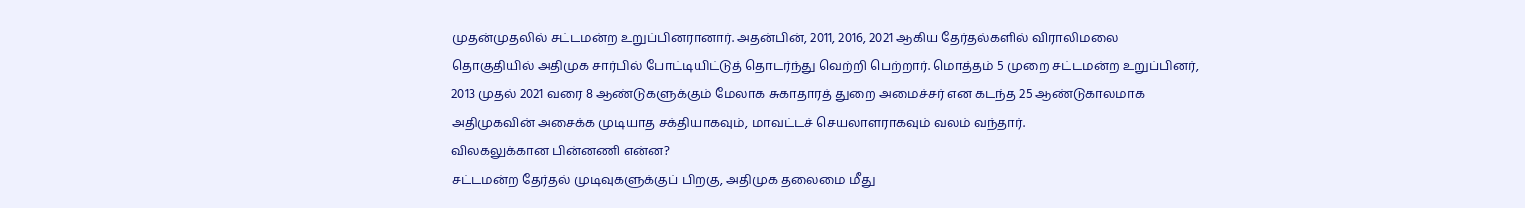முதன்முதலில் சட்டமன்ற உறுப்பினரானார். அதன்பின், 2011, 2016, 2021 ஆகிய தேர்தல்களில் விராலிமலை தொகுதியில் அதிமுக சார்பில் போட்டியிட்டுத் தொடர்ந்து வெற்றி பெற்றார். மொத்தம் 5 முறை சட்டமன்ற உறுப்பினர், 2013 முதல் 2021 வரை 8 ஆண்டுகளுக்கும் மேலாக சுகாதாரத் துறை அமைச்சர் என கடந்த 25 ஆண்டுகாலமாக அதிமுகவின் அசைக்க முடியாத சக்தியாகவும், மாவட்டச் செயலாளராகவும் வலம் வந்தார்.
விலகலுக்கான பின்னணி என்ன?
சட்டமன்ற தேர்தல் முடிவுகளுக்குப் பிறகு, அதிமுக தலைமை மீது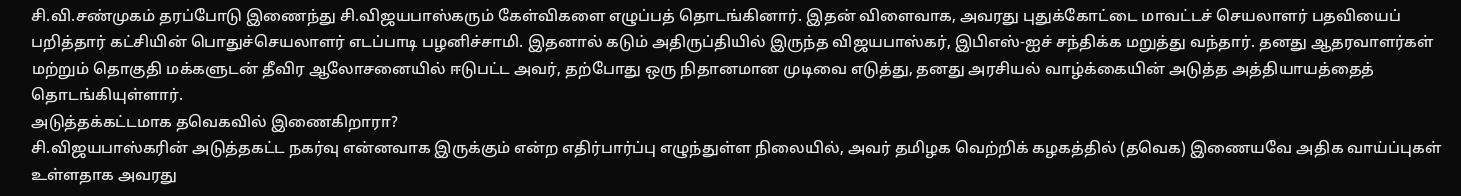சி.வி.சண்முகம் தரப்போடு இணைந்து சி.விஜயபாஸ்கரும் கேள்விகளை எழுப்பத் தொடங்கினார். இதன் விளைவாக, அவரது புதுக்கோட்டை மாவட்டச் செயலாளர் பதவியைப் பறித்தார் கட்சியின் பொதுச்செயலாளர் எடப்பாடி பழனிச்சாமி. இதனால் கடும் அதிருப்தியில் இருந்த விஜயபாஸ்கர், இபிஎஸ்-ஐச் சந்திக்க மறுத்து வந்தார். தனது ஆதரவாளர்கள் மற்றும் தொகுதி மக்களுடன் தீவிர ஆலோசனையில் ஈடுபட்ட அவர், தற்போது ஒரு நிதானமான முடிவை எடுத்து, தனது அரசியல் வாழ்க்கையின் அடுத்த அத்தியாயத்தைத் தொடங்கியுள்ளார்.
அடுத்தக்கட்டமாக தவெகவில் இணைகிறாரா?
சி.விஜயபாஸ்கரின் அடுத்தகட்ட நகர்வு என்னவாக இருக்கும் என்ற எதிர்பார்ப்பு எழுந்துள்ள நிலையில், அவர் தமிழக வெற்றிக் கழகத்தில் (தவெக) இணையவே அதிக வாய்ப்புகள் உள்ளதாக அவரது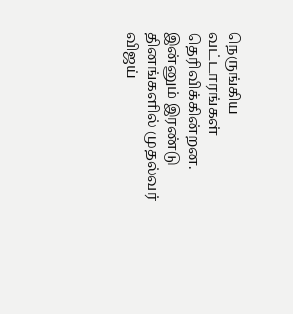நெருங்கிய வட்டாரங்கள் தெரிவிக்கின்றன. இன்னும் இரண்டு தினங்களில் முதல்வர் விஜய்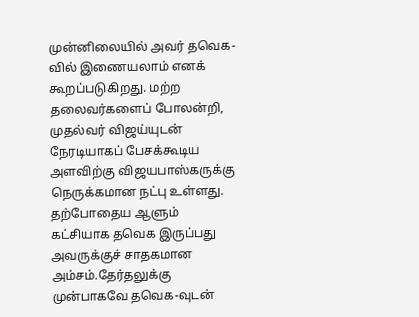முன்னிலையில் அவர் தவெக-வில் இணையலாம் எனக் கூறப்படுகிறது. மற்ற தலைவர்களைப் போலன்றி, முதல்வர் விஜய்யுடன் நேரடியாகப் பேசக்கூடிய அளவிற்கு விஜயபாஸ்கருக்கு நெருக்கமான நட்பு உள்ளது.
தற்போதைய ஆளும் கட்சியாக தவெக இருப்பது அவருக்குச் சாதகமான அம்சம்.தேர்தலுக்கு முன்பாகவே தவெக-வுடன்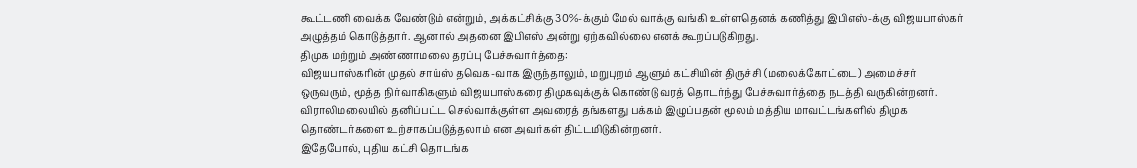கூட்டணி வைக்க வேண்டும் என்றும், அக்கட்சிக்கு 30%-க்கும் மேல் வாக்கு வங்கி உள்ளதெனக் கணித்து இபிஎஸ்-க்கு விஜயபாஸ்கர் அழுத்தம் கொடுத்தார். ஆனால் அதனை இபிஎஸ் அன்று ஏற்கவில்லை எனக் கூறப்படுகிறது.
திமுக மற்றும் அண்ணாமலை தரப்பு பேச்சுவார்த்தை:
விஜயபாஸ்கரின் முதல் சாய்ஸ் தவெக-வாக இருந்தாலும், மறுபுறம் ஆளும் கட்சியின் திருச்சி (மலைக்கோட்டை) அமைச்சர் ஒருவரும், மூத்த நிர்வாகிகளும் விஜயபாஸ்கரை திமுகவுக்குக் கொண்டு வரத் தொடர்ந்து பேச்சுவார்த்தை நடத்தி வருகின்றனர். விராலிமலையில் தனிப்பட்ட செல்வாக்குள்ள அவரைத் தங்களது பக்கம் இழுப்பதன் மூலம் மத்திய மாவட்டங்களில் திமுக தொண்டர்களை உற்சாகப்படுத்தலாம் என அவர்கள் திட்டமிடுகின்றனர்.
இதேபோல், புதிய கட்சி தொடங்க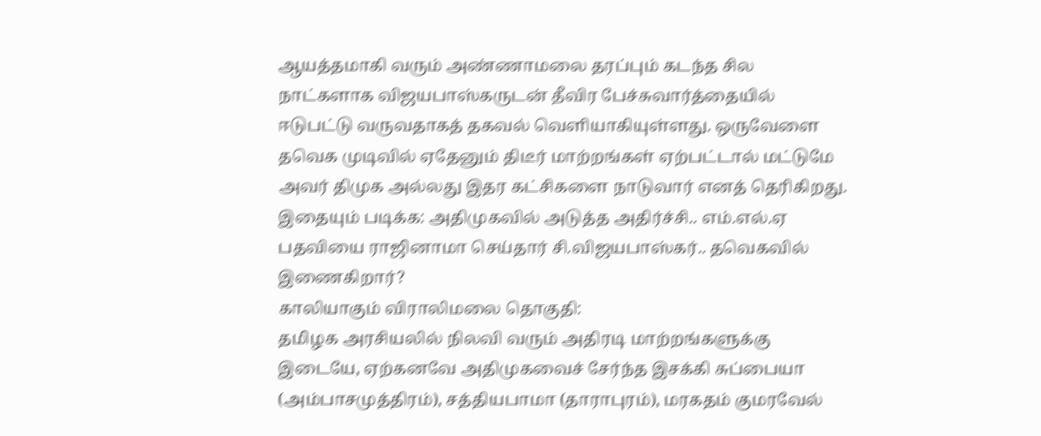ஆயத்தமாகி வரும் அண்ணாமலை தரப்பும் கடந்த சில நாட்களாக விஜயபாஸ்கருடன் தீவிர பேச்சுவார்த்தையில் ஈடுபட்டு வருவதாகத் தகவல் வெளியாகியுள்ளது. ஒருவேளை தவெக முடிவில் ஏதேனும் திடீர் மாற்றங்கள் ஏற்பட்டால் மட்டுமே அவர் திமுக அல்லது இதர கட்சிகளை நாடுவார் எனத் தெரிகிறது.
இதையும் படிக்க: அதிமுகவில் அடுத்த அதிர்ச்சி.. எம்.எல்.ஏ பதவியை ராஜினாமா செய்தார் சி.விஜயபாஸ்கர்.. தவெகவில் இணைகிறார்?
காலியாகும் விராலிமலை தொகுதி:
தமிழக அரசியலில் நிலவி வரும் அதிரடி மாற்றங்களுக்கு இடையே, ஏற்கனவே அதிமுகவைச் சேர்ந்த இசக்கி சுப்பையா (அம்பாசமுத்திரம்), சத்தியபாமா (தாராபுரம்), மரகதம் குமரவேல்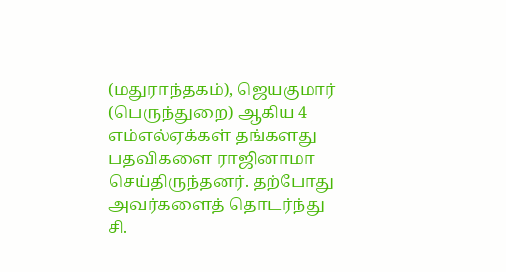(மதுராந்தகம்), ஜெயகுமார் (பெருந்துறை) ஆகிய 4 எம்எல்ஏக்கள் தங்களது பதவிகளை ராஜினாமா செய்திருந்தனர். தற்போது அவர்களைத் தொடர்ந்து சி.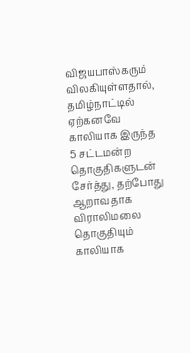விஜயபாஸ்கரும் விலகியுள்ளதால், தமிழ்நாட்டில் ஏற்கனவே காலியாக இருந்த 5 சட்டமன்ற தொகுதிகளுடன் சேர்த்து, தற்போது ஆறாவதாக விராலிமலை தொகுதியும் காலியாக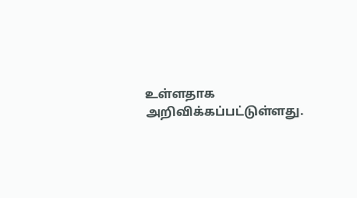உள்ளதாக அறிவிக்கப்பட்டுள்ளது.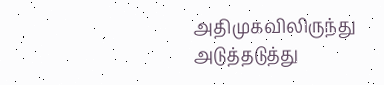அதிமுகவிலிருந்து அடுத்தடுத்து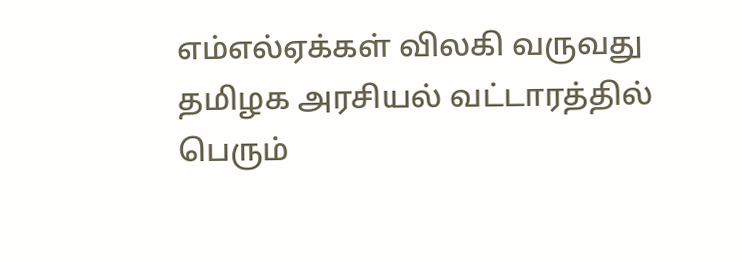எம்எல்ஏக்கள் விலகி வருவது தமிழக அரசியல் வட்டாரத்தில் பெரும்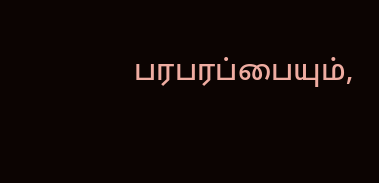பரபரப்பையும்,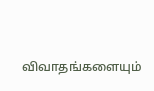விவாதங்களையும்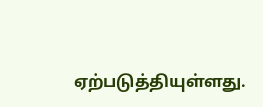ஏற்படுத்தியுள்ளது.